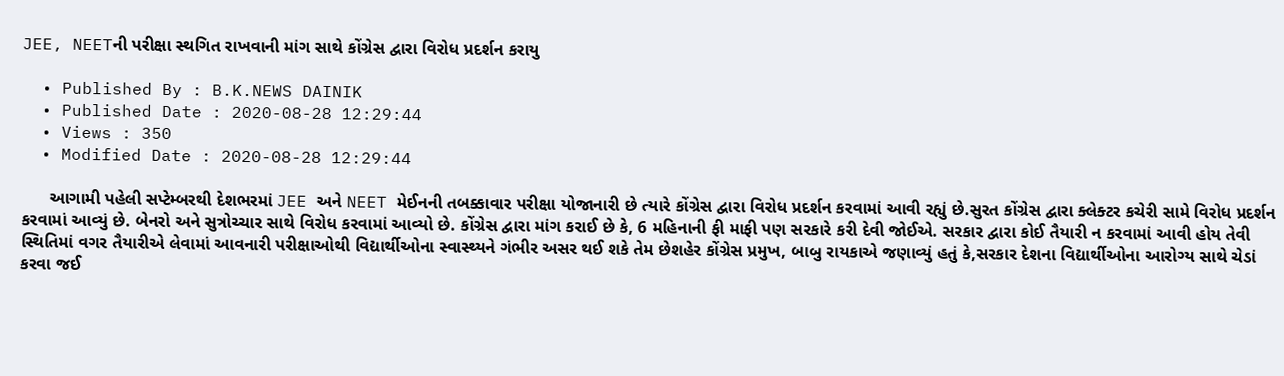JEE, NEETની પરીક્ષા સ્થગિત રાખવાની માંગ સાથે કોંગ્રેસ દ્વારા વિરોધ પ્રદર્શન કરાયુ

  • Published By : B.K.NEWS DAINIK
  • Published Date : 2020-08-28 12:29:44
  • Views : 350
  • Modified Date : 2020-08-28 12:29:44

      આગામી પહેલી સપ્ટેમ્બરથી દેશભરમાં JEE અને NEET મેઈનની તબક્કાવાર પરીક્ષા યોજાનારી છે ત્યારે કોંગ્રેસ દ્વારા વિરોધ પ્રદર્શન કરવામાં આવી રહ્યું છે.સુરત કોંગ્રેસ દ્વારા ક્લેક્ટર કચેરી સામે વિરોધ પ્રદર્શન કરવામાં આવ્યું છે. બેનરો અને સુત્રોચ્ચાર સાથે વિરોધ કરવામાં આવ્યો છે. કોંગ્રેસ દ્વારા માંગ કરાઈ છે કે, 6 મહિનાની ફી માફી પણ સરકારે કરી દેવી જોઈએ. સરકાર દ્વારા કોઈ તૈયારી ન કરવામાં આવી હોય તેવી સ્થિતિમાં વગર તૈયારીએ લેવામાં આવનારી પરીક્ષાઓથી વિદ્યાર્થીઓના સ્વાસ્થ્યને ગંભીર અસર થઈ શકે તેમ છેશહેર કોંગ્રેસ પ્રમુખ, બાબુ રાયકાએ જણાવ્યું હતું કે,સરકાર દેશના વિદ્યાર્થીઓના આરોગ્ય સાથે ચેડાં કરવા જઈ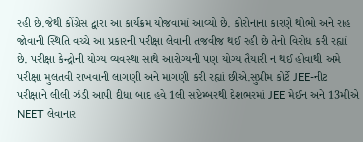રહી છે.જેથી કોંગ્રેસ દ્વારા આ કાર્યક્રમ યોજવામાં આવ્યો છે. કોરોનાના કારણે થોભો અને રાહ જોવાની સ્થિતિ વચ્ચે આ પ્રકારની પરીક્ષા લેવાની તજવીજ થઈ રહી છે તેનો વિરોધ કરી રહ્યાં છે. પરીક્ષા કેન્દ્રોની યોગ્ય વ્યવસ્થા સાથે આરોગ્યની પણ યોગ્ય તૈયારી ન થઈ હોવાથી અમે પરીક્ષા મુલતવી રાખવાની લાગણી અને માગણી કરી રહ્યાં છીએ.સુપ્રીમ કોર્ટે JEE-નીટ પરીક્ષાને લીલી ઝંડી આપી દીધા બાદ હવે 1લી સપ્ટેમ્બરથી દેશભરમાં JEE મેઈન અને 13મીએ NEET લેવાનાર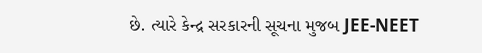છે. ત્યારે કેન્દ્ર સરકારની સૂચના મુજબ JEE-NEET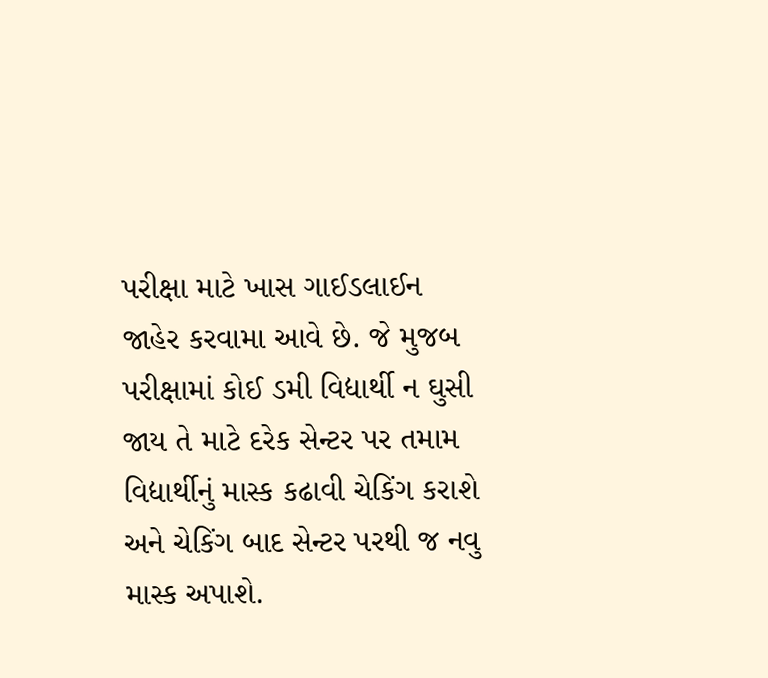પરીક્ષા માટે ખાસ ગાઈડલાઈન જાહેર કરવામા આવે છે. જે મુજબ પરીક્ષામાં કોઈ ડમી વિદ્યાર્થી ન ઘુસી જાય તે માટે દરેક સેન્ટર પર તમામ વિદ્યાર્થીનું માસ્ક કઢાવી ચેકિંગ કરાશે અને ચેકિંગ બાદ સેન્ટર પરથી જ નવુ માસ્ક અપાશે.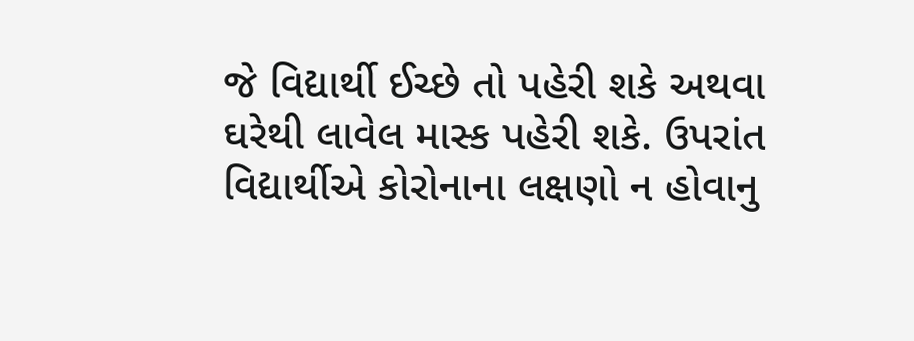જે વિદ્યાર્થી ઈચ્છે તો પહેરી શકે અથવા ઘરેથી લાવેલ માસ્ક પહેરી શકે. ઉપરાંત વિદ્યાર્થીએ કોરોનાના લક્ષણો ન હોવાનુ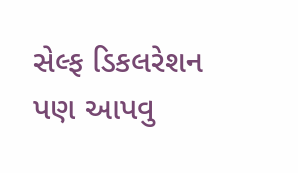સેલ્ફ ડિકલરેશન પણ આપવુ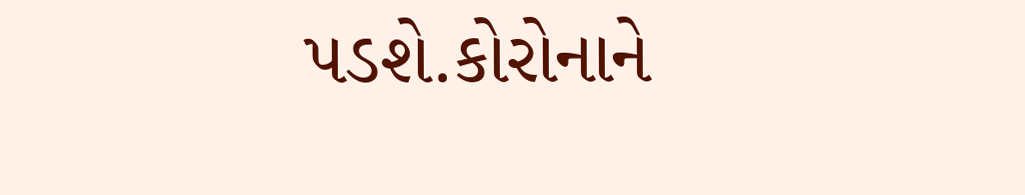પડશે.કોરોનાને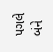પગલે બંને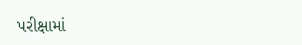પરીક્ષામાં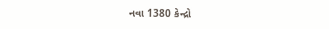નવા 1380 કેન્દ્રો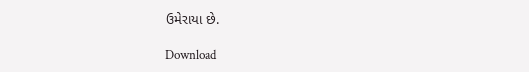ઉમેરાયા છે.

Download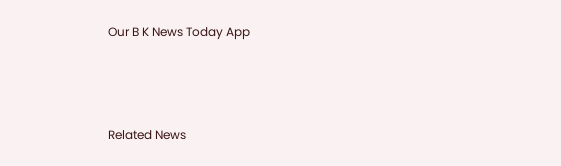Our B K News Today App



Related News